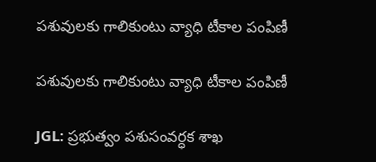పశువులకు గాలికుంటు వ్యాధి టీకాల పంపిణీ

పశువులకు గాలికుంటు వ్యాధి టీకాల పంపిణీ

JGL: ప్రభుత్వం పశుసంవర్ధక శాఖ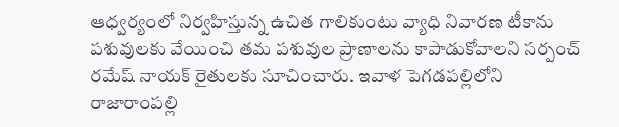ఆధ్వర్యంలో నిర్వహిస్తున్న ఉచిత గాలికుంటు వ్యాధి నివారణ టీకాను పశువులకు వేయించి తమ పశువుల ప్రాణాలను కాపాడుకోవాలని సర్పంచ్ రమేష్ నాయక్ రైతులకు సూచించారు. ఇవాళ పెగడపల్లిలోని రాజారాంపల్లి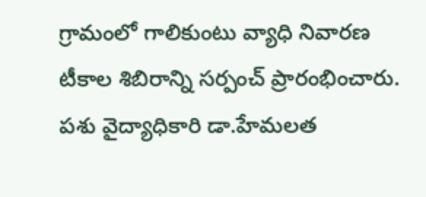గ్రామంలో గాలికుంటు వ్యాధి నివారణ టీకాల శిబిరాన్ని సర్పంచ్ ప్రారంభించారు. పశు వైద్యాధికారి డా.హేమలత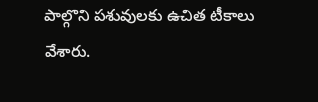పాల్గొని పశువులకు ఉచిత టీకాలు వేశారు.